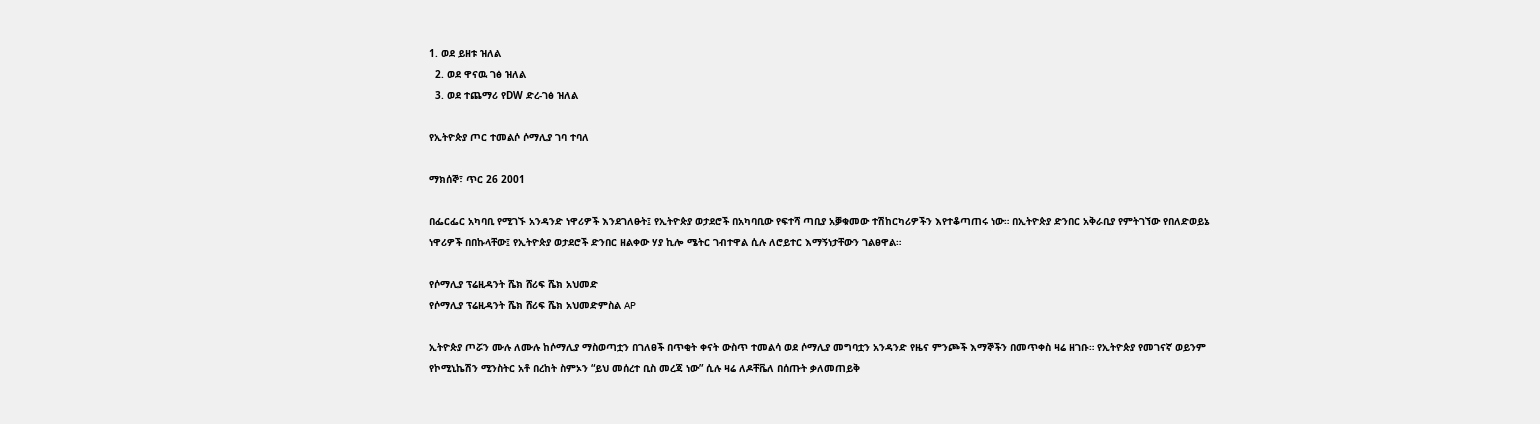1. ወደ ይዘቱ ዝለል
  2. ወደ ዋናዉ ገፅ ዝለል
  3. ወደ ተጨማሪ የDW ድረ-ገፅ ዝለል

የኢትዮጵያ ጦር ተመልሶ ሶማሊያ ገባ ተባለ

ማክሰኞ፣ ጥር 26 2001

በፌርፌር አካባቢ የሚገኙ አንዳንድ ነዋሪዎች እንደገለፁት፤ የኢትዮጵያ ወታደሮች በአካባቢው የፍተሻ ጣቢያ አቓቁመው ተሽከርካሪዎችን እየተቆጣጠሩ ነው። በኢትዮጵያ ድንበር አቅራቢያ የምትገኘው የበለድወይኔ ነዋሪዎች በበኩላቸው፤ የኢትዮጵያ ወታደሮች ድንበር ዘልቀው ሃያ ኪሎ ሜትር ገብተዋል ሲሉ ለሮይተር እማኝነታቸውን ገልፀዋል።

የሶማሊያ ፕሬዚዳንት ሼክ ሸሪፍ ሼክ አህመድ
የሶማሊያ ፕሬዚዳንት ሼክ ሸሪፍ ሼክ አህመድምስል AP

ኢትዮጵያ ጦሯን ሙሉ ለሙሉ ከሶማሊያ ማስወጣቷን በገለፀች በጥቂት ቀናት ውስጥ ተመልሳ ወደ ሶማሊያ መግባቷን አንዳንድ የዜና ምንጮች እማኞችን በመጥቀስ ዛሬ ዘገቡ። የኢትዮጵያ የመገናኛ ወይንም የኮሚኒኬሽን ሚንስትር አቶ በረከት ስምኦን “ይህ መሰረተ ቢስ መረጃ ነው” ሲሉ ዛሬ ለዶቸቬለ በሰጡት ቃለመጠይቅ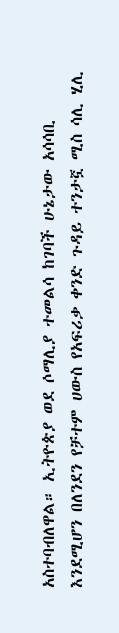አስተባብለዋል። ኢትዮጵያ ወደ ሶማሊያ ተመልሳ ከገባች ሁኔታው አሳሳቢ እንደሚሆን በለንደን የቻተም ሀውስ የአፍሪቃ ቀንድ ጉዳይ ተንታኟ ሚስ ሳሊ ሂሊ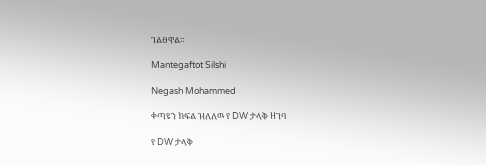ገልፀዋል።

Mantegaftot Silshi

Negash Mohammed

ቀጣዩን ክፍል ዝለለዉ የ DW ታላቅ ዘገባ

የ DW ታላቅ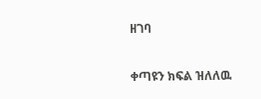ዘገባ

ቀጣዩን ክፍል ዝለለዉ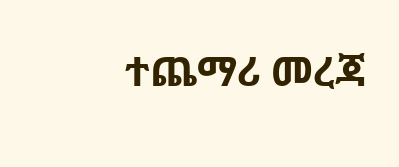ተጨማሪ መረጃ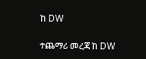ከ DW

ተጨማሪ መረጃ ከ DW